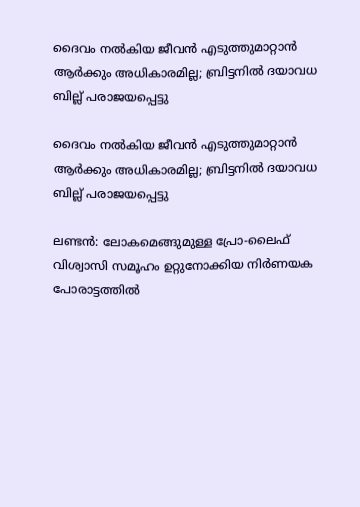ദൈവം നൽകിയ ജീവൻ എടുത്തുമാറ്റാൻ ആർക്കും അധികാരമില്ല; ബ്രിട്ടനിൽ ദയാവധ ബില്ല് പരാജയപ്പെട്ടു

ദൈവം നൽകിയ ജീവൻ എടുത്തുമാറ്റാൻ ആർക്കും അധികാരമില്ല; ബ്രിട്ടനിൽ ദയാവധ ബില്ല് പരാജയപ്പെട്ടു

ലണ്ടൻ: ലോകമെങ്ങുമുള്ള പ്രോ-ലൈഫ് വിശ്വാസി സമൂഹം ഉറ്റുനോക്കിയ നിർണയക പോരാട്ടത്തിൽ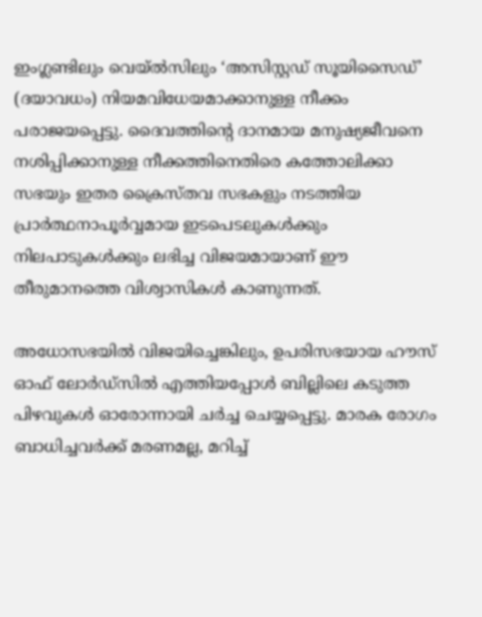ഇംഗ്ലണ്ടിലും വെയ്‌ൽസിലും ‘അസിസ്റ്റഡ് സൂയിസൈഡ്’ (ദയാവധം) നിയമവിധേയമാക്കാനുള്ള നീക്കം പരാജയപ്പെട്ടു. ദൈവത്തിന്റെ ദാനമായ മനുഷ്യജീവനെ നശിപ്പിക്കാനുള്ള നീക്കത്തിനെതിരെ കത്തോലിക്കാ സഭയും ഇതര ക്രൈസ്തവ സഭകളും നടത്തിയ പ്രാർത്ഥനാപൂർവ്വമായ ഇടപെടലുകൾക്കും നിലപാടുകൾക്കും ലഭിച്ച വിജയമായാണ് ഈ തീരുമാനത്തെ വിശ്വാസികൾ കാണുന്നത്.

അധോസഭയിൽ വിജയിച്ചെങ്കിലും, ഉപരിസഭയായ ഹൗസ് ഓഫ് ലോർഡ്‌സിൽ എത്തിയപ്പോൾ ബില്ലിലെ കടുത്ത പിഴവുകൾ ഓരോന്നായി ചർച്ച ചെയ്യപ്പെട്ടു. മാരക രോഗം ബാധിച്ചവർക്ക് മരണമല്ല, മറിച്ച്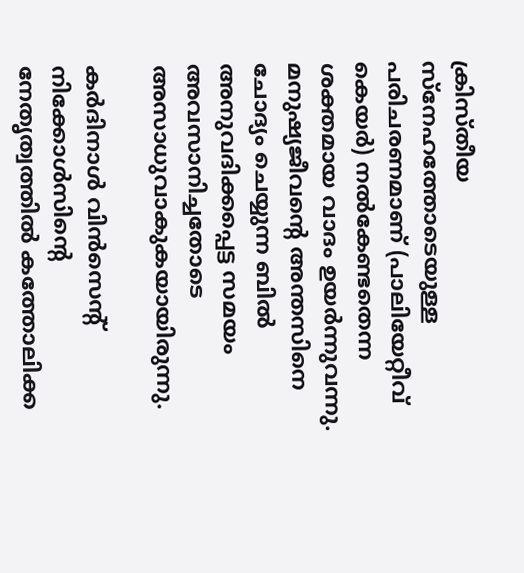ക്രിസ്തീയ സ്നേഹത്തോടെയുള്ള പരിചരണമാണ് (പാലിയേറ്റീവ് കെയർ) നൽകേണ്ടതെന്ന ശക്തമായ വാദം ഉയർന്നുവന്നു. മനുഷ്യജീവന്റെ അന്തസിനെ ചോദ്യം ചെയ്യുന്ന ബിൽ അനുവദിക്കപ്പെട്ട സമയം അവസാനിച്ചതോടെ അസാധുവാകുകയായിരുന്നു.

കർദിനാൾ വിൻസെന്റ് നിക്കോൾസിന്റെ നേതൃത്വത്തിൽ കത്തോലിക്ക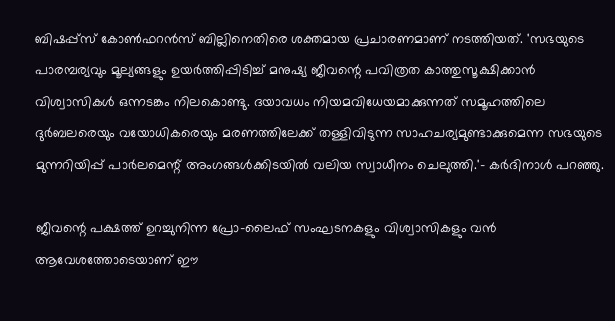ബിഷപ്പ്‌സ് കോൺഫറൻസ് ബില്ലിനെതിരെ ശക്തമായ പ്രചാരണമാണ് നടത്തിയത്. 'സഭയുടെ പാരമ്പര്യവും മൂല്യങ്ങളും ഉയർത്തിപ്പിടിച്ച് മനുഷ്യ ജീവന്റെ പവിത്രത കാത്തുസൂക്ഷിക്കാൻ വിശ്വാസികൾ ഒന്നടങ്കം നിലകൊണ്ടു. ദയാവധം നിയമവിധേയമാക്കുന്നത് സമൂഹത്തിലെ ദുർബലരെയും വയോധികരെയും മരണത്തിലേക്ക് തള്ളിവിടുന്ന സാഹചര്യമുണ്ടാക്കുമെന്ന സഭയുടെ മുന്നറിയിപ്പ് പാർലമെന്റ് അംഗങ്ങൾക്കിടയിൽ വലിയ സ്വാധീനം ചെലുത്തി.'- കർദിനാൾ പറഞ്ഞു.

ജീവന്റെ പക്ഷത്ത് ഉറച്ചുനിന്ന പ്രോ-ലൈഫ് സംഘടനകളും വിശ്വാസികളും വൻ ആവേശത്തോടെയാണ് ഈ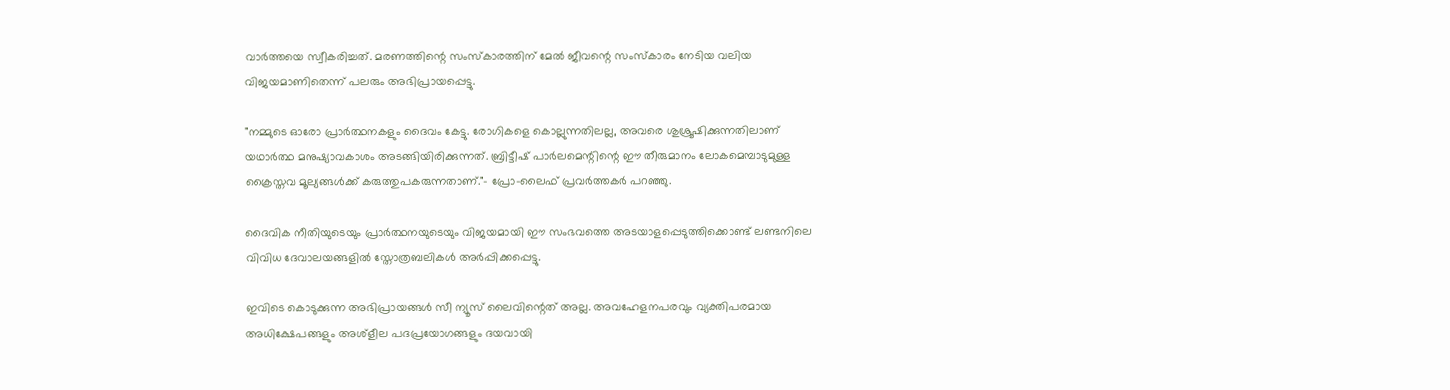വാർത്തയെ സ്വീകരിച്ചത്. മരണത്തിന്റെ സംസ്കാരത്തിന് മേൽ ജീവന്റെ സംസ്കാരം നേടിയ വലിയ വിജയമാണിതെന്ന് പലരും അഭിപ്രായപ്പെട്ടു.

"നമ്മുടെ ഓരോ പ്രാർത്ഥനകളും ദൈവം കേട്ടു. രോഗികളെ കൊല്ലുന്നതിലല്ല, അവരെ ശുശ്രൂഷിക്കുന്നതിലാണ് യഥാർത്ഥ മനുഷ്യാവകാശം അടങ്ങിയിരിക്കുന്നത്. ബ്രിട്ടീഷ് പാർലമെന്റിന്റെ ഈ തീരുമാനം ലോകമെമ്പാടുമുള്ള ക്രൈസ്തവ മൂല്യങ്ങൾക്ക് കരുത്തുപകരുന്നതാണ്."- പ്രോ-ലൈഫ് പ്രവർത്തകർ പറഞ്ഞു.

ദൈവിക നീതിയുടെയും പ്രാർത്ഥനയുടെയും വിജയമായി ഈ സംഭവത്തെ അടയാളപ്പെടുത്തിക്കൊണ്ട് ലണ്ടനിലെ വിവിധ ദേവാലയങ്ങളിൽ സ്തോത്രബലികൾ അർപ്പിക്കപ്പെട്ടു.

ഇവിടെ കൊടുക്കുന്ന അഭിപ്രായങ്ങള്‍ സീ ന്യൂസ് ലൈവിന്റെത് അല്ല. അവഹേളനപരവും വ്യക്തിപരമായ അധിക്ഷേപങ്ങളും അശ്‌ളീല പദപ്രയോഗങ്ങളും ദയവായി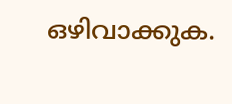ഒഴിവാക്കുക.